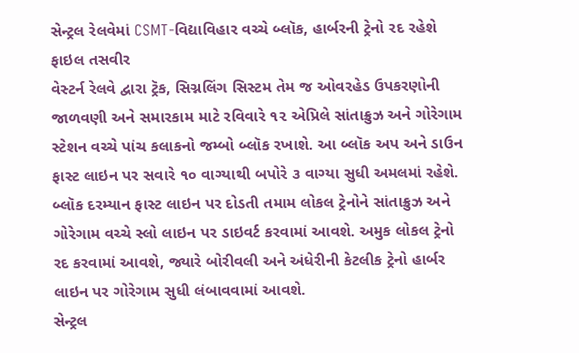સેન્ટ્રલ રેલવેમાં CSMT-વિદ્યાવિહાર વચ્ચે બ્લૉક, હાર્બરની ટ્રેનો રદ રહેશે
ફાઇલ તસવીર
વેસ્ટર્ન રેલવે દ્વારા ટ્રૅક, સિગ્નલિંગ સિસ્ટમ તેમ જ ઓવરહેડ ઉપકરણોની જાળવણી અને સમારકામ માટે રવિવારે ૧૨ એપ્રિલે સાંતાક્રુઝ અને ગોરેગામ સ્ટેશન વચ્ચે પાંચ કલાકનો જમ્બો બ્લૉક રખાશે. આ બ્લૉક અપ અને ડાઉન ફાસ્ટ લાઇન પર સવારે ૧૦ વાગ્યાથી બપોરે ૩ વાગ્યા સુધી અમલમાં રહેશે. બ્લૉક દરમ્યાન ફાસ્ટ લાઇન પર દોડતી તમામ લોકલ ટ્રેનોને સાંતાક્રુઝ અને ગોરેગામ વચ્ચે સ્લો લાઇન પર ડાઇવર્ટ કરવામાં આવશે. અમુક લોકલ ટ્રેનો રદ કરવામાં આવશે, જ્યારે બોરીવલી અને અંધેરીની કેટલીક ટ્રેનો હાર્બર લાઇન પર ગોરેગામ સુધી લંબાવવામાં આવશે.
સેન્ટ્રલ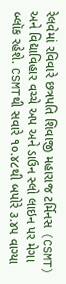રેલવેમાં રવિવારે છત્રપતિ શિવાજી મહારાજ ટર્મિનસ (CSMT) અને વિદ્યાવિહાર વચ્ચે અપ અને ડાઉન સ્લો લાઇન પર મેગા બ્લૉક રહેશે. CSMTથી સવારે ૧૦.૪૮થી બપોરે ૩.૪૫ વાગ્યા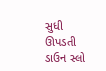સુધી ઊપડતી ડાઉન સ્લો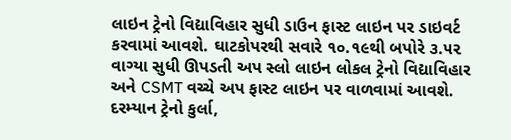લાઇન ટ્રેનો વિદ્યાવિહાર સુધી ડાઉન ફાસ્ટ લાઇન પર ડાઇવર્ટ કરવામાં આવશે. ઘાટકોપરથી સવારે ૧૦.૧૯થી બપોરે ૩.૫૨ વાગ્યા સુધી ઊપડતી અપ સ્લો લાઇન લોકલ ટ્રેનો વિદ્યાવિહાર અને CSMT વચ્ચે અપ ફાસ્ટ લાઇન પર વાળવામાં આવશે. દરમ્યાન ટ્રેનો કુર્લા,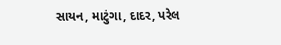સાયન, માટુંગા, દાદર, પરેલ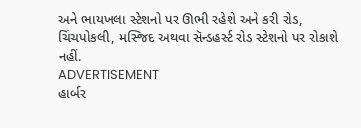અને ભાયખલા સ્ટેશનો પર ઊભી રહેશે અને કરી રોડ, ચિંચપોકલી, મસ્જિદ અથવા સૅન્ડહર્સ્ટ રોડ સ્ટેશનો પર રોકાશે નહીં.
ADVERTISEMENT
હાર્બર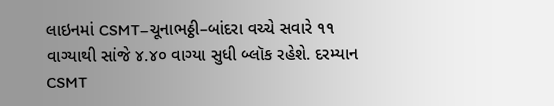લાઇનમાં CSMT–ચૂનાભઠ્ઠી–બાંદરા વચ્ચે સવારે ૧૧ વાગ્યાથી સાંજે ૪.૪૦ વાગ્યા સુધી બ્લૉક રહેશે. દરમ્યાન CSMT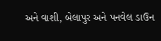અને વાશી, બેલાપુર અને પનવેલ ડાઉન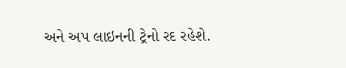અને અપ લાઇનની ટ્રેનો રદ રહેશે.